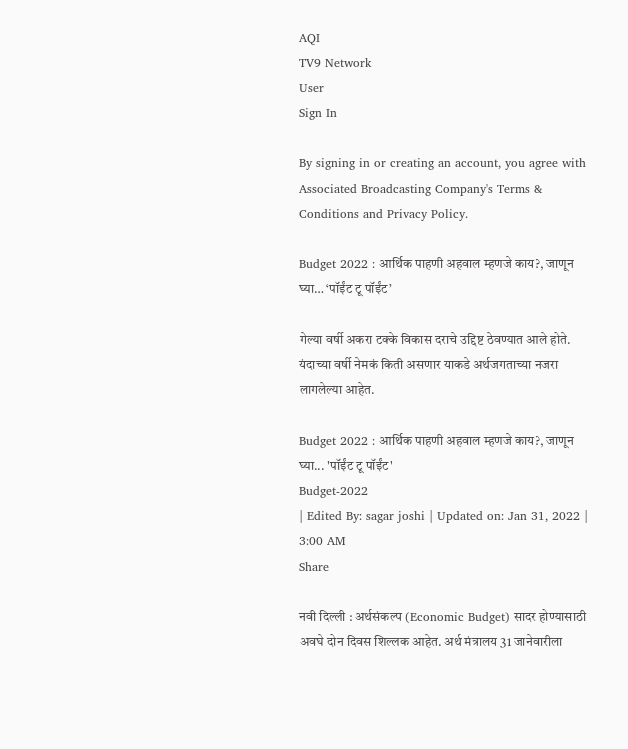AQI
TV9 Network
User
Sign In

By signing in or creating an account, you agree with Associated Broadcasting Company's Terms & Conditions and Privacy Policy.

Budget 2022 : आर्थिक पाहणी अहवाल म्हणजे काय?, जाणून घ्या… ‘पॉईंट टू पॉईंट’

गेल्या वर्षी अकरा टक्के विकास दराचे उद्दिष्ट ठेवण्यात आले होते. यंदाच्या वर्षी नेमकं किती असणार याकडे अर्थजगताच्या नजरा लागलेल्या आहेत.

Budget 2022 : आर्थिक पाहणी अहवाल म्हणजे काय?, जाणून घ्या... 'पॉईंट टू पॉईंट'
Budget-2022
| Edited By: sagar joshi | Updated on: Jan 31, 2022 | 3:00 AM
Share

नवी दिल्ली : अर्थसंकल्प (Economic Budget) सादर होण्यासाठी अवघे दोन दिवस शिल्लक आहेत. अर्थ मंत्रालय 31 जानेवारीला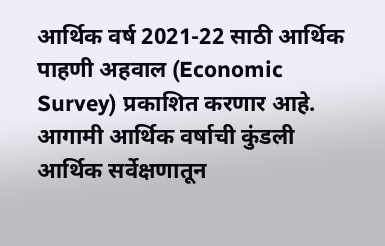आर्थिक वर्ष 2021-22 साठी आर्थिक पाहणी अहवाल (Economic Survey) प्रकाशित करणार आहे. आगामी आर्थिक वर्षाची कुंडली आर्थिक सर्वेक्षणातून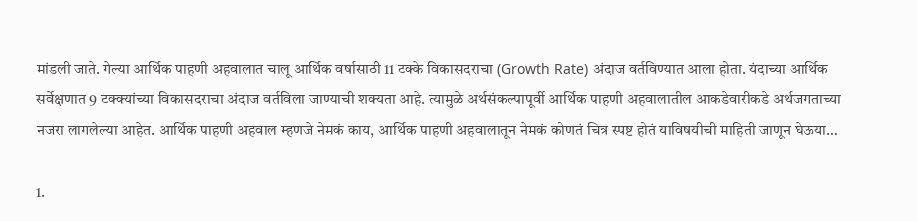मांडली जाते. गेल्या आर्थिक पाहणी अहवालात चालू आर्थिक वर्षासाठी 11 टक्के विकासदराचा (Growth Rate) अंदाज वर्तविण्यात आला होता. यंदाच्या आर्थिक सर्वेक्षणात 9 टक्क्यांच्या विकासदराचा अंदाज वर्तविला जाण्याची शक्यता आहे. त्यामुळे अर्थसंकल्पापूर्वी आर्थिक पाहणी अहवालातील आकडेवारीकडे अर्थजगताच्या नजरा लागलेल्या आहेत. आर्थिक पाहणी अहवाल म्हणजे नेमकं काय, आर्थिक पाहणी अहवालातून नेमकं कोणतं चित्र स्पष्ट होतं याविषयीची माहिती जाणून घेऊया…

1.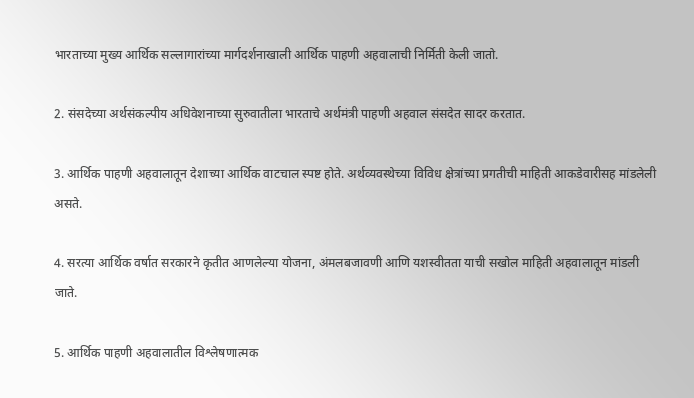भारताच्या मुख्य आर्थिक सल्लागारांच्या मार्गदर्शनाखाली आर्थिक पाहणी अहवालाची निर्मिती केली जातो.

2. संसदेच्या अर्थसंकल्पीय अधिवेशनाच्या सुरुवातीला भारताचे अर्थमंत्री पाहणी अहवाल संसदेत सादर करतात.

3. आर्थिक पाहणी अहवालातून देशाच्या आर्थिक वाटचाल स्पष्ट होते. अर्थव्यवस्थेच्या विविध क्षेत्रांच्या प्रगतीची माहिती आकडेवारीसह मांडलेली असते.

4. सरत्या आर्थिक वर्षात सरकारने कृतीत आणलेल्या योजना, अंमलबजावणी आणि यशस्वीतता याची सखोल माहिती अहवालातून मांडली जाते.

5. आर्थिक पाहणी अहवालातील विश्लेषणात्मक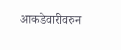आकडेवारीवरुन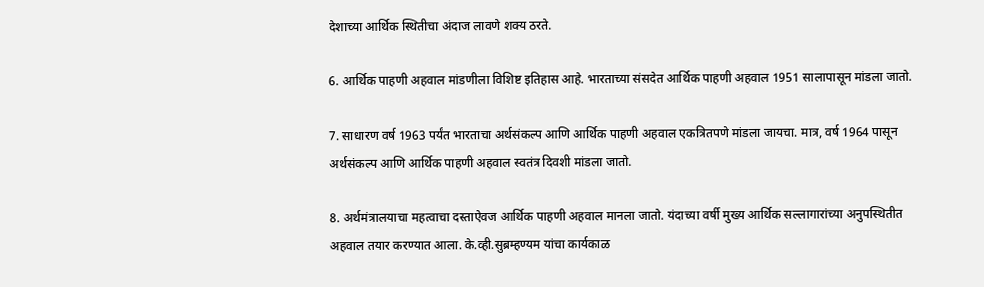देशाच्या आर्थिक स्थितीचा अंदाज लावणे शक्य ठरते.

6. आर्थिक पाहणी अहवाल मांडणीला विशिष्ट इतिहास आहे. भारताच्या संसदेत आर्थिक पाहणी अहवाल 1951 सालापासून मांडला जातो.

7. साधारण वर्ष 1963 पर्यंत भारताचा अर्थसंकल्प आणि आर्थिक पाहणी अहवाल एकत्रितपणे मांडला जायचा. मात्र, वर्ष 1964 पासून अर्थसंकल्प आणि आर्थिक पाहणी अहवाल स्वतंत्र दिवशी मांडला जातो.

8. अर्थमंत्रालयाचा महत्वाचा दस्ताऐवज आर्थिक पाहणी अहवाल मानला जातो. यंदाच्या वर्षी मुख्य आर्थिक सल्लागारांच्या अनुपस्थितीत अहवाल तयार करण्यात आला. के.व्ही.सुब्रम्हण्यम यांचा कार्यकाळ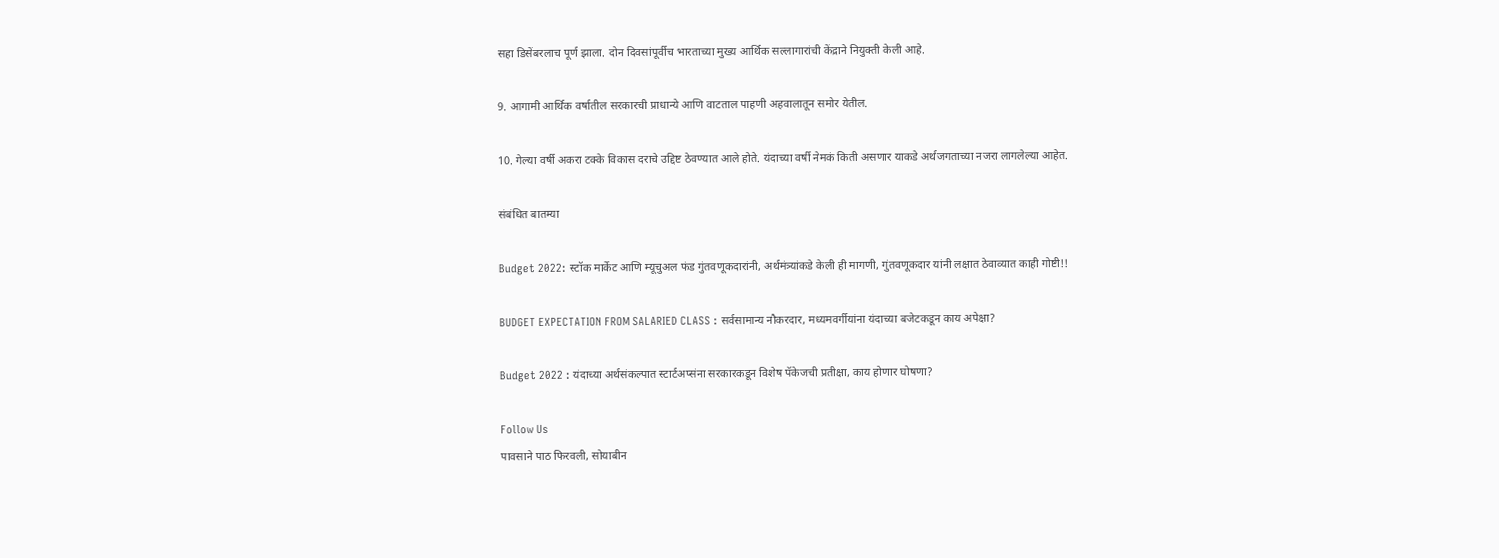सहा डिसेंबरलाच पूर्ण झाला. दोन दिवसांपूर्वीच भारताच्या मुख्य आर्थिक सल्लागारांची केंद्राने नियुक्ती केली आहे.

9. आगामी आर्थिक वर्षातील सरकारची प्राधान्ये आणि वाटताल पाहणी अहवालातून समोर येतील.

10. गेल्या वर्षी अकरा टक्के विकास दराचे उद्दिष्ट ठेवण्यात आले होते. यंदाच्या वर्षी नेमकं किती असणार याकडे अर्थजगताच्या नजरा लागलेल्या आहेत.

संबंधित बातम्या

Budget 2022: स्टॉक मार्केट आणि म्यूचुअल फंड गुंतवणूकदारांनी, अर्थमंत्र्यांकडे केली ही मागणी, गुंतवणूकदार यांनी लक्षात ठेवाव्यात काही गोष्टी!!

BUDGET EXPECTATION FROM SALARIED CLASS : सर्वसामान्य नौकरदार, मध्यमवर्गीयांना यंदाच्या बजेटकडून काय अपेक्षा?

Budget 2022 : यंदाच्या अर्थसंकल्पात स्टार्टअप्संना सरकारकडून विशेष पॅकेजची प्रतीक्षा, काय होणार घोषणा?

Follow Us
पावसाने पाठ फिरवली, सोयाबीन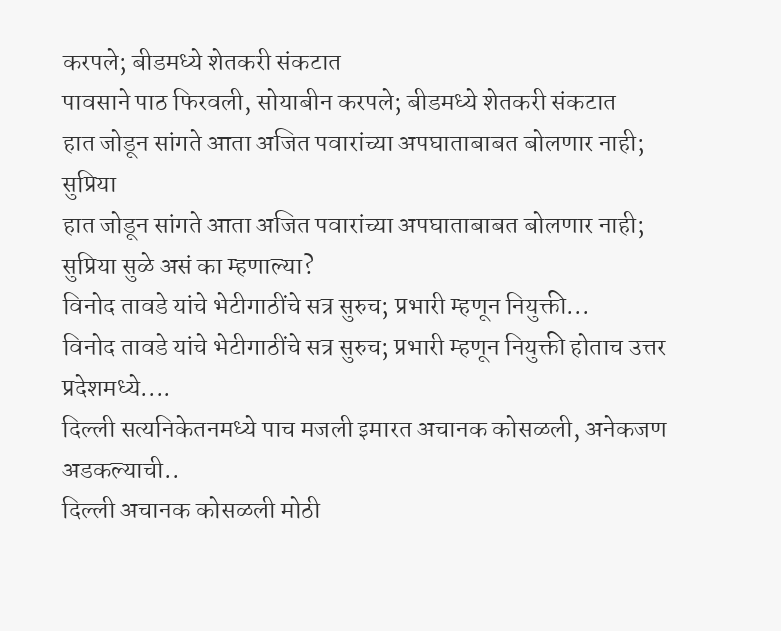करपले; बीडमध्ये शेतकरी संकटात
पावसाने पाठ फिरवली, सोयाबीन करपले; बीडमध्ये शेतकरी संकटात
हात जोडून सांगते आता अजित पवारांच्या अपघाताबाबत बोलणार नाही; सुप्रिया
हात जोडून सांगते आता अजित पवारांच्या अपघाताबाबत बोलणार नाही; सुप्रिया सुळे असं का म्हणाल्या?
विनोद तावडे यांचे भेटीगाठींचे सत्र सुरुच; प्रभारी म्हणून नियुक्ती...
विनोद तावडे यांचे भेटीगाठींचे सत्र सुरुच; प्रभारी म्हणून नियुक्ती होताच उत्तर प्रदेशमध्ये....
दिल्ली सत्यनिकेतनमध्ये पाच मजली इमारत अचानक कोसळली, अनेकजण अडकल्याची..
दिल्ली अचानक कोसळली मोठी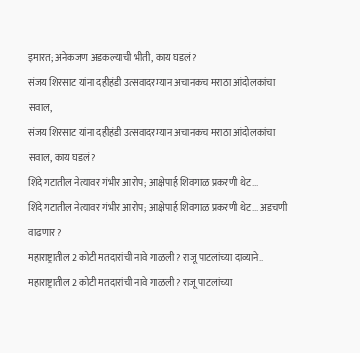इमारत; अनेकजण अडकल्याची भीती, काय घडलं?
संजय शिरसाट यांना दहीहंडी उत्सवादरम्यान अचानकच मराठा आंदोलकांचा सवाल,
संजय शिरसाट यांना दहीहंडी उत्सवादरम्यान अचानकच मराठा आंदोलकांचा सवाल, काय घडलं?
शिंदे गटातील नेत्यावर गंभीर आरोप; आक्षेपार्ह शिवगाळ प्रकरणी थेट...
शिंदे गटातील नेत्यावर गंभीर आरोप; आक्षेपार्ह शिवगाळ प्रकरणी थेट... अडचणी वाढणार?
महाराष्ट्रातील 2 कोटी मतदारांची नावे गाळली? राजू पाटलांच्या दाव्याने..
महाराष्ट्रातील 2 कोटी मतदारांची नावे गाळली? राजू पाटलांच्या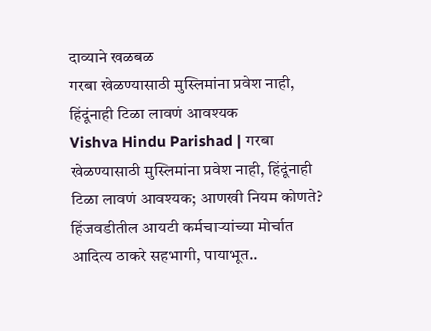दाव्याने खळबळ
गरबा खेळण्यासाठी मुस्लिमांना प्रवेश नाही, हिंदूंनाही टिळा लावणं आवश्यक
Vishva Hindu Parishad | गरबा खेळण्यासाठी मुस्लिमांना प्रवेश नाही, हिंदूंनाही टिळा लावणं आवश्यक; आणखी नियम कोणते?
हिंजवडीतील आयटी कर्मचाऱ्यांच्या मोर्चात आदित्य ठाकरे सहभागी, पायाभूत..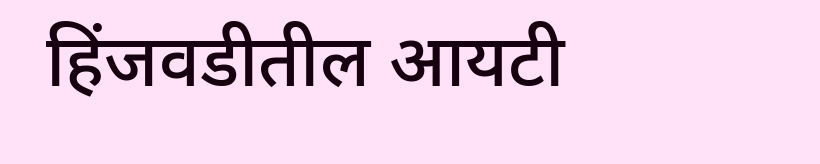हिंजवडीतील आयटी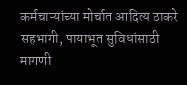कर्मचाऱ्यांच्या मोर्चात आदित्य ठाकरे सहभागी, पायाभूत सुविधांसाठी मागणी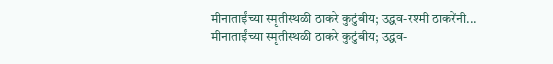मीनाताईंच्या स्मृतीस्थळी ठाकरे कुटुंबीय; उद्धव-रश्मी ठाकरेंनी...
मीनाताईंच्या स्मृतीस्थळी ठाकरे कुटुंबीय; उद्धव-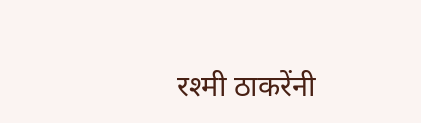रश्मी ठाकरेंनी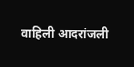वाहिली आदरांजली